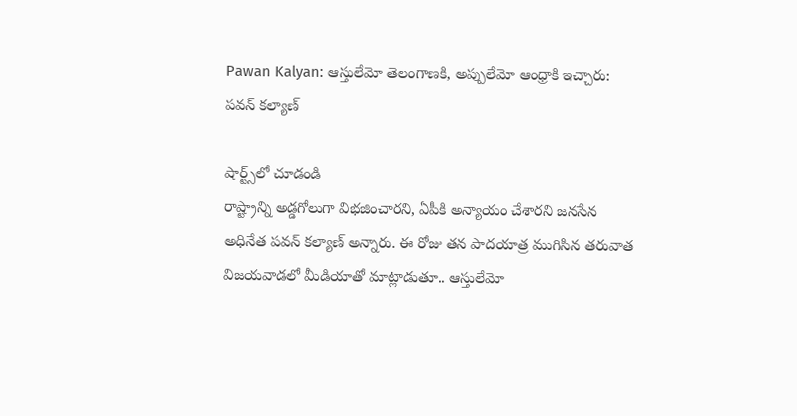Pawan Kalyan: ఆస్తులేమో తెలంగాణకి, అప్పులేమో ఆంధ్రాకి ఇచ్చారు: పవన్ కల్యాణ్

షార్ట్స్‌లో చూడండి
రాష్ట్రాన్ని అడ్డగోలుగా విభజించారని, ఏపీకి అన్యాయం చేశారని జనసేన అధినేత పవన్ కల్యాణ్ అన్నారు. ఈ రోజు తన పాదయాత్ర ముగిసిన తరువాత విజయవాడలో మీడియాతో మాట్లాడుతూ.. ఆస్తులేమో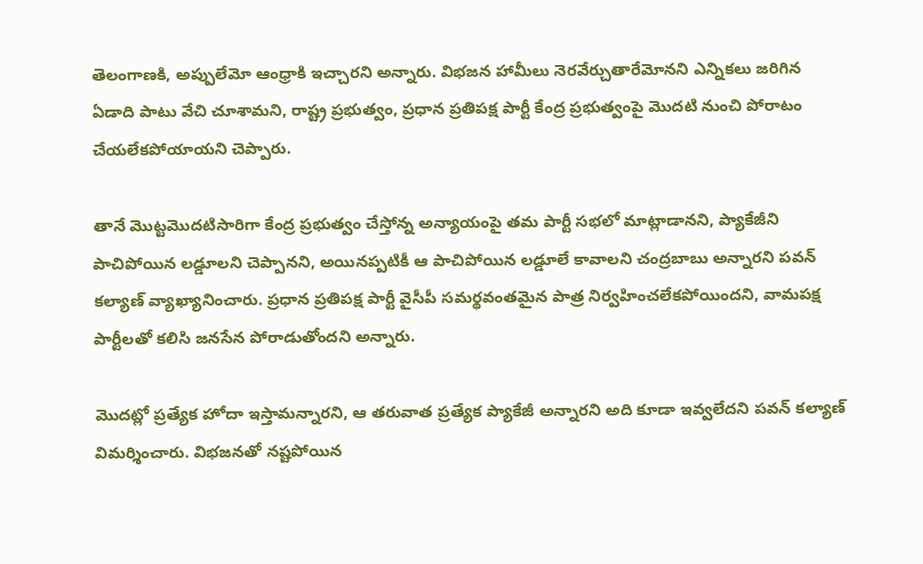తెలంగాణకి, అప్పులేమో ఆంధ్రాకి ఇచ్చారని అన్నారు. విభజన హామీలు నెరవేర్చుతారేమోనని ఎన్నికలు జరిగిన ఏడాది పాటు వేచి చూశామని, రాష్ట్ర ప్రభుత్వం, ప్రధాన ప్రతిపక్ష పార్టీ కేంద్ర ప్రభుత్వంపై మొదటి నుంచి పోరాటం చేయలేకపోయాయని చెప్పారు.

తానే మొట్టమొదటిసారిగా కేంద్ర ప్రభుత్వం చేస్తోన్న అన్యాయంపై తమ పార్టీ సభలో మాట్లాడానని, ప్యాకేజీని పాచిపోయిన లడ్డూలని చెప్పానని, అయినప్పటికీ ఆ పాచిపోయిన లడ్డూలే కావాలని చంద్రబాబు అన్నారని పవన్ కల్యాణ్ వ్యాఖ్యానించారు. ప్రధాన ప్రతిపక్ష పార్టీ వైసీపీ సమర్థవంతమైన పాత్ర నిర్వహించలేకపోయిందని, వామపక్ష పార్టీలతో కలిసి జనసేన పోరాడుతోందని అన్నారు.

మొదట్లో ప్రత్యేక హోదా ఇస్తామన్నారని, ఆ తరువాత ప్రత్యేక ప్యాకేజీ అన్నారని అది కూడా ఇవ్వలేదని పవన్ కల్యాణ్ విమర్శించారు. విభజనతో నష్టపోయిన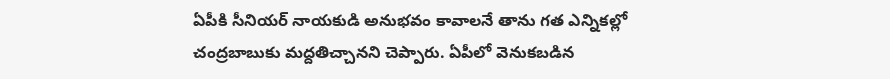ఏపీకి సీనియర్ నాయకుడి అనుభవం కావాలనే తాను గత ఎన్నికల్లో చంద్రబాబుకు మద్దతిచ్చానని చెప్పారు. ఏపీలో వెనుకబడిన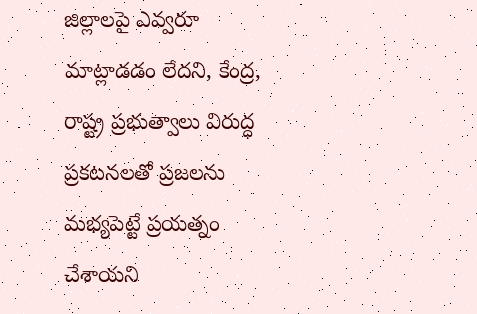జిల్లాలపై ఎవ్వరూ మాట్లాడడం లేదని, కేంద్ర, రాష్ట్ర ప్రభుత్వాలు విరుద్ధ ప్రకటనలతో ప్రజలను మభ్యపెట్టే ప్రయత్నం చేశాయని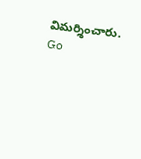విమర్శించారు.
Go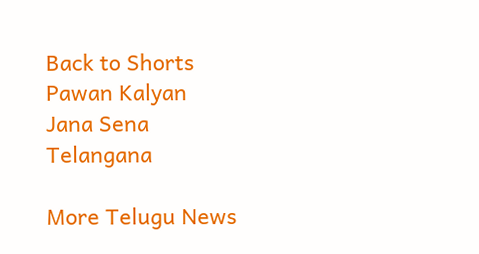Back to Shorts
Pawan Kalyan
Jana Sena
Telangana

More Telugu News